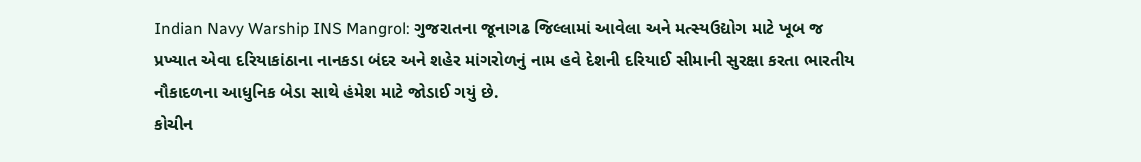Indian Navy Warship INS Mangrol: ગુજરાતના જૂનાગઢ જિલ્લામાં આવેલા અને મત્સ્યઉદ્યોગ માટે ખૂબ જ પ્રખ્યાત એવા દરિયાકાંઠાના નાનકડા બંદર અને શહેર માંગરોળનું નામ હવે દેશની દરિયાઈ સીમાની સુરક્ષા કરતા ભારતીય નૌકાદળના આધુનિક બેડા સાથે હંમેશ માટે જોડાઈ ગયું છે.
કોચીન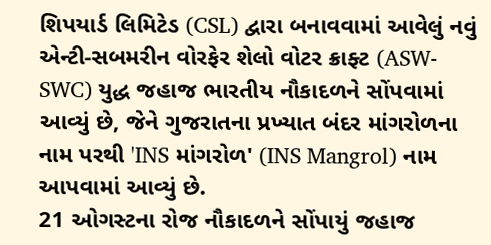શિપયાર્ડ લિમિટેડ (CSL) દ્વારા બનાવવામાં આવેલું નવું એન્ટી-સબમરીન વોરફેર શેલો વોટર ક્રાફ્ટ (ASW-SWC) યુદ્ધ જહાજ ભારતીય નૌકાદળને સોંપવામાં આવ્યું છે, જેને ગુજરાતના પ્રખ્યાત બંદર માંગરોળના નામ પરથી 'INS માંગરોળ' (INS Mangrol) નામ આપવામાં આવ્યું છે.
21 ઓગસ્ટના રોજ નૌકાદળને સોંપાયું જહાજ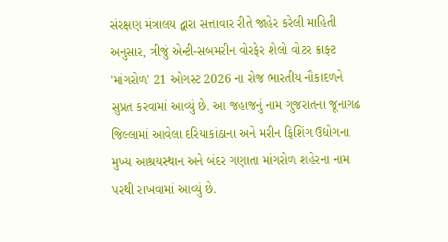સંરક્ષણ મંત્રાલય દ્વારા સત્તાવાર રીતે જાહેર કરેલી માહિતી અનુસાર, ત્રીજું એન્ટી-સબમરીન વોરફેર શેલો વોટર ક્રાફ્ટ 'માંગરોળ' 21 ઓગસ્ટ 2026 ના રોજ ભારતીય નૌકાદળને સુપ્રત કરવામાં આવ્યું છે. આ જહાજનું નામ ગુજરાતના જૂનાગઢ જિલ્લામાં આવેલા દરિયાકાંઠાના અને મરીન ફિશિંગ ઉદ્યોગના મુખ્ય આશ્રયસ્થાન અને બંદર ગણાતા માંગરોળ શહેરના નામ પરથી રાખવામાં આવ્યું છે.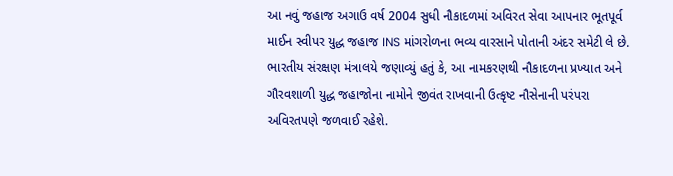આ નવું જહાજ અગાઉ વર્ષ 2004 સુધી નૌકાદળમાં અવિરત સેવા આપનાર ભૂતપૂર્વ માઈન સ્વીપર યુદ્ધ જહાજ INS માંગરોળના ભવ્ય વારસાને પોતાની અંદર સમેટી લે છે. ભારતીય સંરક્ષણ મંત્રાલયે જણાવ્યું હતું કે, આ નામકરણથી નૌકાદળના પ્રખ્યાત અને ગૌરવશાળી યુદ્ધ જહાજોના નામોને જીવંત રાખવાની ઉત્કૃષ્ટ નૌસેનાની પરંપરા અવિરતપણે જળવાઈ રહેશે.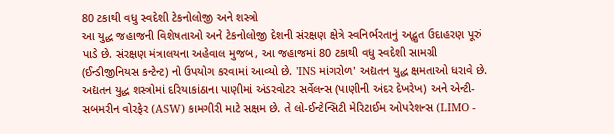80 ટકાથી વધુ સ્વદેશી ટેકનોલોજી અને શસ્ત્રો
આ યુદ્ધ જહાજની વિશેષતાઓ અને ટેકનોલોજી દેશની સંરક્ષણ ક્ષેત્રે સ્વનિર્ભરતાનું અદ્ભુત ઉદાહરણ પૂરું પાડે છે. સંરક્ષણ મંત્રાલયના અહેવાલ મુજબ, આ જહાજમાં 80 ટકાથી વધુ સ્વદેશી સામગ્રી (ઈન્ડીજીનિયસ કન્ટેન્ટ) નો ઉપયોગ કરવામાં આવ્યો છે. 'INS માંગરોળ' અદ્યતન યુદ્ધ ક્ષમતાઓ ધરાવે છે.
અદ્યતન યુદ્ધ શસ્ત્રોમાં દરિયાકાંઠાના પાણીમાં અંડરવોટર સર્વેલન્સ (પાણીની અંદર દેખરેખ) અને એન્ટી-સબમરીન વોરફેર (ASW) કામગીરી માટે સક્ષમ છે. તે લો-ઈન્ટેન્સિટી મેરિટાઈમ ઓપરેશન્સ (LIMO -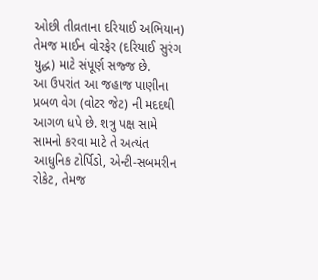ઓછી તીવ્રતાના દરિયાઈ અભિયાન) તેમજ માઈન વોરફેર (દરિયાઈ સુરંગ યુદ્ધ) માટે સંપૂર્ણ સજ્જ છે.
આ ઉપરાંત આ જહાજ પાણીના પ્રબળ વેગ (વોટર જેટ) ની મદદથી આગળ ધપે છે. શત્રુ પક્ષ સામે સામનો કરવા માટે તે અત્યંત આધુનિક ટોર્પિડો, એન્ટી-સબમરીન રોકેટ, તેમજ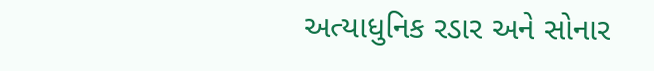અત્યાધુનિક રડાર અને સોનાર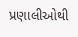પ્રણાલીઓથી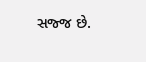સજ્જ છે.